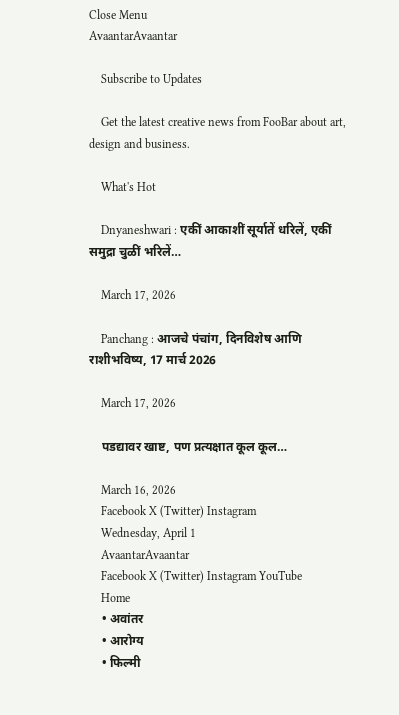Close Menu
AvaantarAvaantar

    Subscribe to Updates

    Get the latest creative news from FooBar about art, design and business.

    What's Hot

    Dnyaneshwari : एकीं आकाशीं सूर्यातें धरिलें, एकीं समुद्रा चुळीं भरिलें…

    March 17, 2026

    Panchang : आजचे पंचांग, दिनविशेष आणि राशीभविष्य, 17 मार्च 2026

    March 17, 2026

    पडद्यावर खाष्ट, पण प्रत्यक्षात कूल कूल…

    March 16, 2026
    Facebook X (Twitter) Instagram
    Wednesday, April 1
    AvaantarAvaantar
    Facebook X (Twitter) Instagram YouTube
    Home
    • अवांतर
    • आरोग्य
    • फिल्मी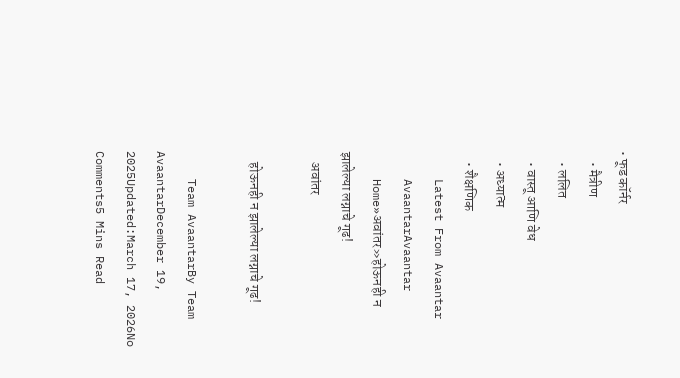• फूड कॉर्नर
    • मैत्रीण
    • ललित
    • वास्तू आणि वेध
    • अध्यात्म
    • शैक्षणिक
    Latest From Avaantar
    AvaantarAvaantar
    Home»अवांतर»होऊनही न झालेल्या लग्नाचे गूढ!
    अवांतर

    होऊनही न झालेल्या लग्नाचे गूढ!

    Team AvaantarBy Team AvaantarDecember 19, 2025Updated:March 17, 2026No Comments5 Mins Read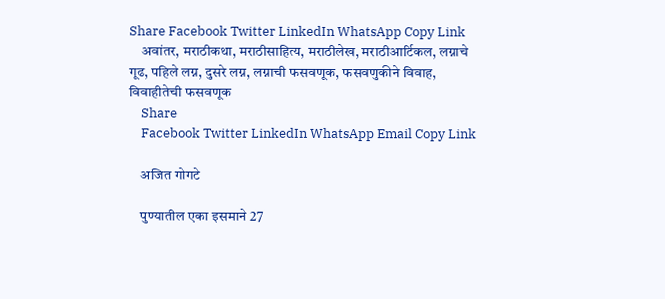Share Facebook Twitter LinkedIn WhatsApp Copy Link
    अवांतर, मराठीकथा, मराठीसाहित्य, मराठीलेख, मराठीआर्टिकल, लग्नाचे गूढ, पहिले लग्न, दुसरे लग्न, लग्नाची फसवणूक, फसवणुकीने विवाह, विवाहीतेची फसवणूक
    Share
    Facebook Twitter LinkedIn WhatsApp Email Copy Link

    अजित गोगटे

    पुण्यातील एका इसमाने 27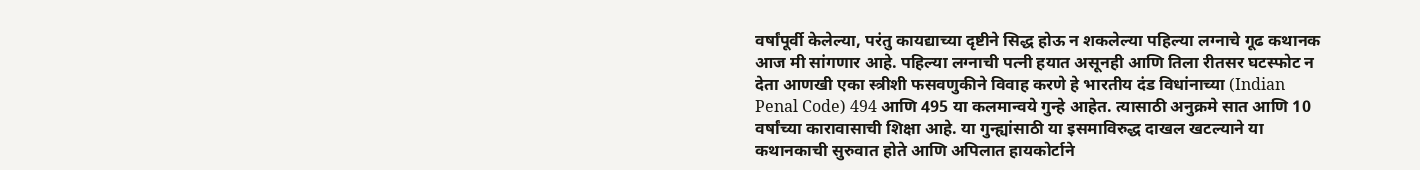वर्षांपूर्वी केलेल्या, परंतु कायद्याच्या दृष्टीने सिद्ध होऊ न शकलेल्या पहिल्या लग्नाचे गूढ कथानक आज मी सांगणार आहे. पहिल्या लग्नाची पत्नी हयात असूनही आणि तिला रीतसर घटस्फोट न देता आणखी एका स्त्रीशी फसवणुकीने विवाह करणे हे भारतीय दंड विधांनाच्या (Indian Penal Code) 494 आणि 495 या कलमान्वये गुन्हे आहेत. त्यासाठी अनुक्रमे सात आणि 10 वर्षांच्या कारावासाची शिक्षा आहे. या गुन्ह्यांसाठी या इसमाविरुद्ध दाखल खटल्याने या कथानकाची सुरुवात होते आणि अपिलात हायकोर्टाने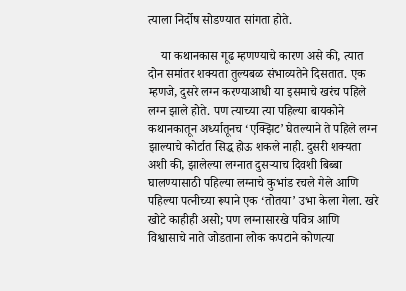त्याला निर्दोष सोडण्यात सांगता होते.

    या कथानकास गूढ म्हणण्याचे कारण असे की, त्यात दोन समांतर शक्यता तुल्यबळ संभाव्यतेने दिसतात. एक म्हणजे, दुसरे लग्न करण्याआधी या इसमाचे खरंच पहिले लग्न झाले होते. पण त्याच्या त्या पहिल्या बायकोने कथानकातून अर्ध्यातूनच ‘एक्झिट’ घेतल्याने ते पहिले लग्न झाल्याचे कोर्टात सिद्ध होऊ शकले नाही. दुसरी शक्यता अशी की, झालेल्या लग्नात दुसर्‍याच दिवशी बिब्बा घालण्यासाठी पहिल्या लग्नाचे कुभांड रचले गेले आणि पहिल्या पत्नीच्या रूपाने एक ‘तोतया’ उभा केला गेला. खरे खोटे काहीही असो; पण लग्नासारखे पवित्र आणि विश्वासाचे नाते जोडताना लोक कपटाने कोणत्या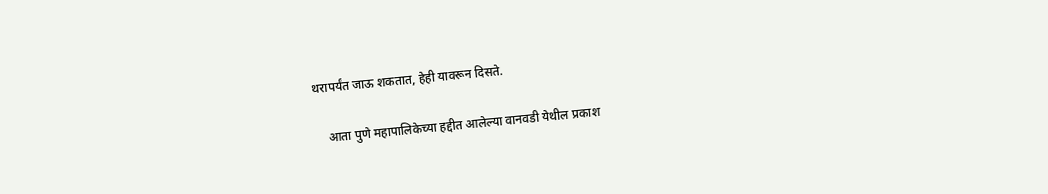थरापर्यंत जाऊ शकतात, हेही यावरून दिसते.

    आता पुणे महापालिकेच्या हद्दीत आलेल्या वानवडी येथील प्रकाश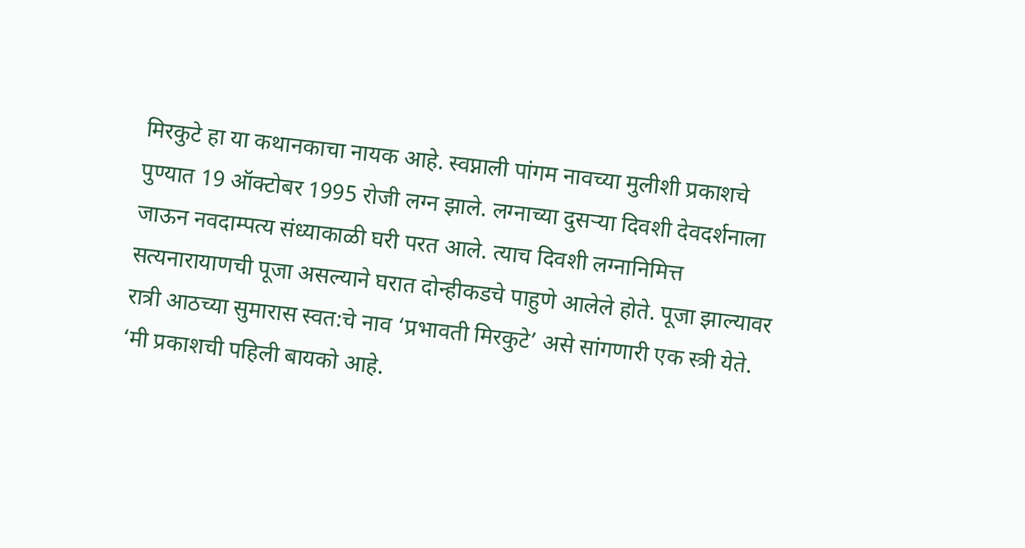मिरकुटे हा या कथानकाचा नायक आहे. स्वप्नाली पांगम नावच्या मुलीशी प्रकाशचे पुण्यात 19 ऑक्टोबर 1995 रोजी लग्न झाले. लग्नाच्या दुसर्‍या दिवशी देवदर्शनाला जाऊन नवदाम्पत्य संध्याकाळी घरी परत आले. त्याच दिवशी लग्नानिमित्त सत्यनारायाणची पूजा असल्याने घरात दोन्हीकडचे पाहुणे आलेले होते. पूजा झाल्यावर रात्री आठच्या सुमारास स्वत:चे नाव ‘प्रभावती मिरकुटे’ असे सांगणारी एक स्त्री येते. ‘मी प्रकाशची पहिली बायको आहे.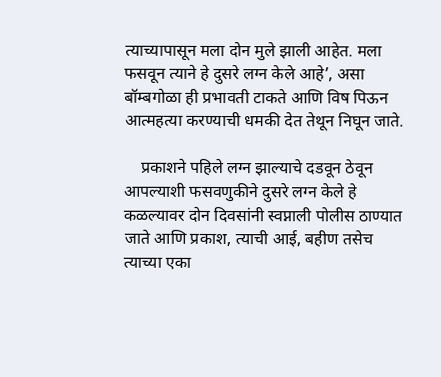त्याच्यापासून मला दोन मुले झाली आहेत. मला फसवून त्याने हे दुसरे लग्न केले आहे’, असा बॉम्बगोळा ही प्रभावती टाकते आणि विष पिऊन आत्महत्या करण्याची धमकी देत तेथून निघून जाते.

    प्रकाशने पहिले लग्न झाल्याचे दडवून ठेवून आपल्याशी फसवणुकीने दुसरे लग्न केले हे कळल्यावर दोन दिवसांनी स्वप्नाली पोलीस ठाण्यात जाते आणि प्रकाश, त्याची आई, बहीण तसेच त्याच्या एका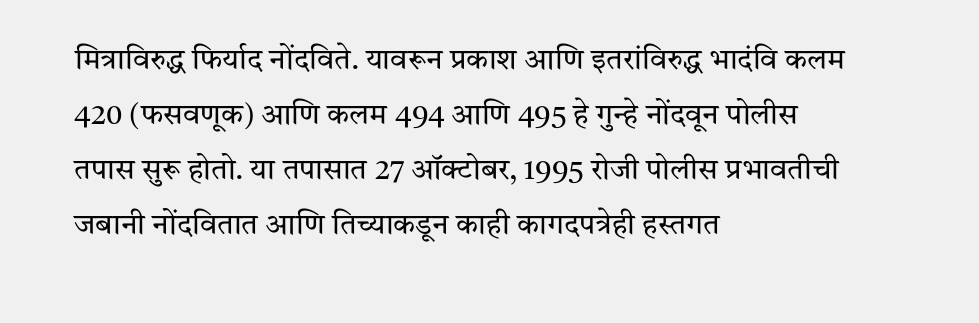मित्राविरुद्ध फिर्याद नोंदविते. यावरून प्रकाश आणि इतरांविरुद्ध भादंवि कलम 420 (फसवणूक) आणि कलम 494 आणि 495 हे गुन्हे नोंदवून पोलीस तपास सुरू होतो. या तपासात 27 ऑक्टोबर, 1995 रोजी पोलीस प्रभावतीची जबानी नोंदवितात आणि तिच्याकडून काही कागदपत्रेही हस्तगत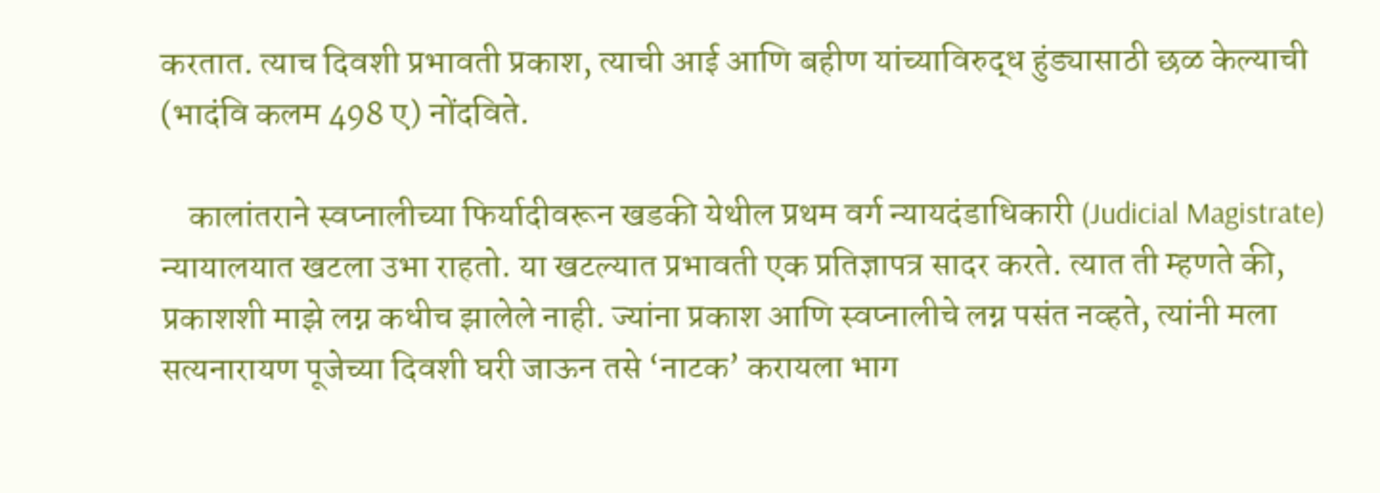करतात. त्याच दिवशी प्रभावती प्रकाश, त्याची आई आणि बहीण यांच्याविरुद्ध हुंड्यासाठी छळ केल्याची (भादंवि कलम 498 ए) नोंदविते.

    कालांतराने स्वप्नालीच्या फिर्यादीवरून खडकी येथील प्रथम वर्ग न्यायदंडाधिकारी (Judicial Magistrate) न्यायालयात खटला उभा राहतो. या खटल्यात प्रभावती एक प्रतिज्ञापत्र सादर करते. त्यात ती म्हणते की, प्रकाशशी माझे लग्न कधीच झालेले नाही. ज्यांना प्रकाश आणि स्वप्नालीचे लग्न पसंत नव्हते, त्यांनी मला सत्यनारायण पूजेच्या दिवशी घरी जाऊन तसे ‘नाटक’ करायला भाग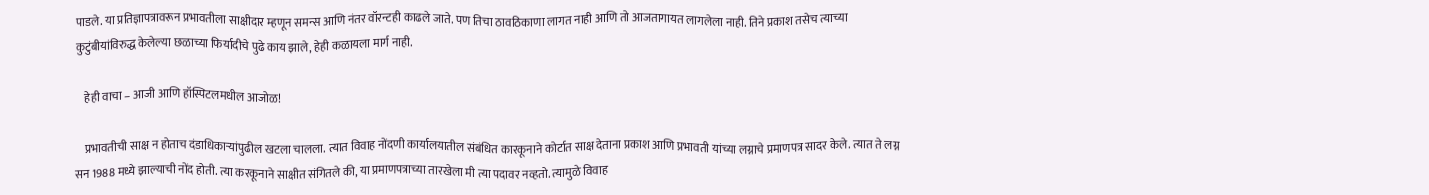पाडले. या प्रतिज्ञापत्रावरून प्रभावतीला साक्षीदार म्हणून समन्स आणि नंतर वॉरन्टही काढले जाते. पण तिचा ठावठिकाणा लागत नाही आणि तो आजतागायत लागलेला नाही. तिने प्रकाश तसेच त्याच्या कुटुंबीयांविरुद्ध केलेल्या छळाच्या फिर्यादीचे पुढे काय झाले, हेही कळायला मार्ग नाही.

    हेही वाचा – आजी आणि हॉस्पिटलमधील आजोळ!

    प्रभावतीची साक्ष न होताच दंडाधिकार्‍यांपुढील खटला चालला. त्यात विवाह नोंदणी कार्यालयातील संबंधित कारकूनाने कोर्टात साक्ष देताना प्रकाश आणि प्रभावती यांच्या लग्नाचे प्रमाणपत्र सादर केले. त्यात ते लग्न सन 1988 मध्ये झाल्याची नोंद होती. त्या करकूनाने साक्षीत संगितले की, या प्रमाणपत्राच्या तारखेला मी त्या पदावर नव्हतो. त्यामुळे विवाह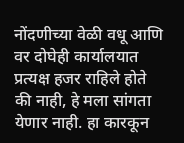नोंदणीच्या वेळी वधू आणि वर दोघेही कार्यालयात प्रत्यक्ष हजर राहिले होते की नाही, हे मला सांगता येणार नाही. हा कारकून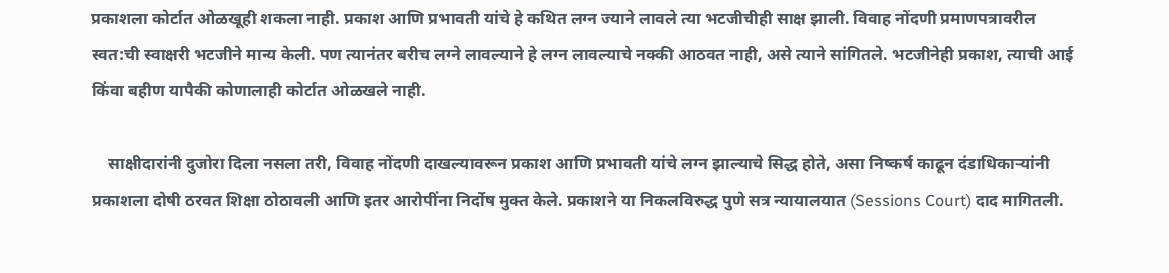प्रकाशला कोर्टात ओळखूही शकला नाही. प्रकाश आणि प्रभावती यांचे हे कथित लग्न ज्याने लावले त्या भटजीचीही साक्ष झाली. विवाह नोंदणी प्रमाणपत्रावरील स्वत:ची स्वाक्षरी भटजीने मान्य केली. पण त्यानंतर बरीच लग्ने लावल्याने हे लग्न लावल्याचे नक्की आठवत नाही, असे त्याने सांगितले. भटजीनेही प्रकाश, त्याची आई किंवा बहीण यापैकी कोणालाही कोर्टात ओळखले नाही.

    साक्षीदारांनी दुजोरा दिला नसला तरी, विवाह नोंदणी दाखल्यावरून प्रकाश आणि प्रभावती यांचे लग्न झाल्याचे सिद्ध होते, असा निष्कर्ष काढून दंडाधिकार्‍यांनी प्रकाशला दोषी ठरवत शिक्षा ठोठावली आणि इतर आरोपींना निर्दोष मुक्त केले. प्रकाशने या निकलविरुद्ध पुणे सत्र न्यायालयात (Sessions Court) दाद मागितली.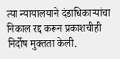त्या न्यायालयाने दंडाधिकार्‍यांचा निकाल रद्द करून प्रकाशचीही निर्दोष मुक्तता केली.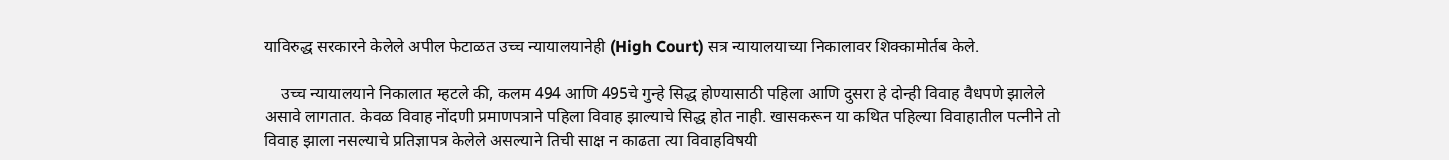याविरुद्ध सरकारने केलेले अपील फेटाळत उच्च न्यायालयानेही (High Court) सत्र न्यायालयाच्या निकालावर शिक्कामोर्तब केले.

    उच्च न्यायालयाने निकालात म्हटले की, कलम 494 आणि 495चे गुन्हे सिद्ध होण्यासाठी पहिला आणि दुसरा हे दोन्ही विवाह वैधपणे झालेले असावे लागतात. केवळ विवाह नोंदणी प्रमाणपत्राने पहिला विवाह झाल्याचे सिद्ध होत नाही. खासकरून या कथित पहिल्या विवाहातील पत्नीने तो विवाह झाला नसल्याचे प्रतिज्ञापत्र केलेले असल्याने तिची साक्ष न काढता त्या विवाहविषयी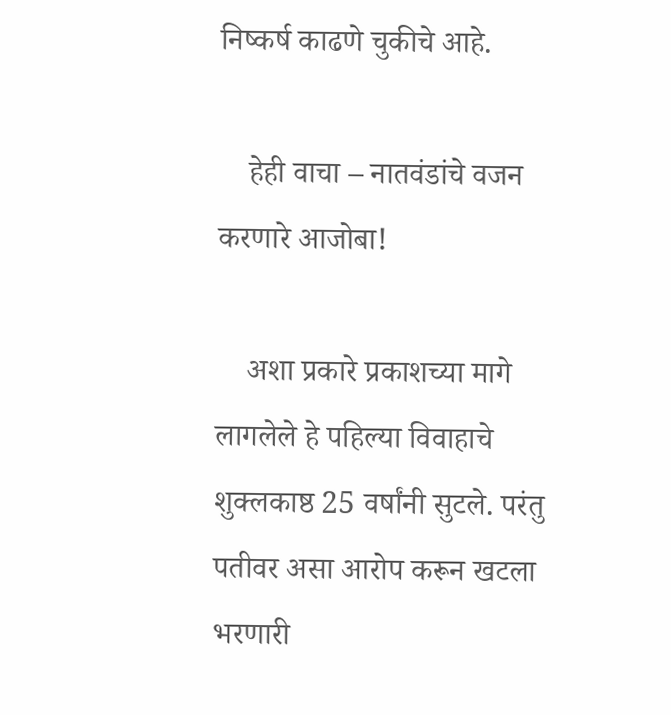निष्कर्ष काढणे चुकीचे आहे.

    हेही वाचा – नातवंडांचे वजन करणारे आजोबा!

    अशा प्रकारे प्रकाशच्या मागे लागलेले हे पहिल्या विवाहाचे शुक्लकाष्ठ 25 वर्षांनी सुटले. परंतु पतीवर असा आरोप करून खटला भरणारी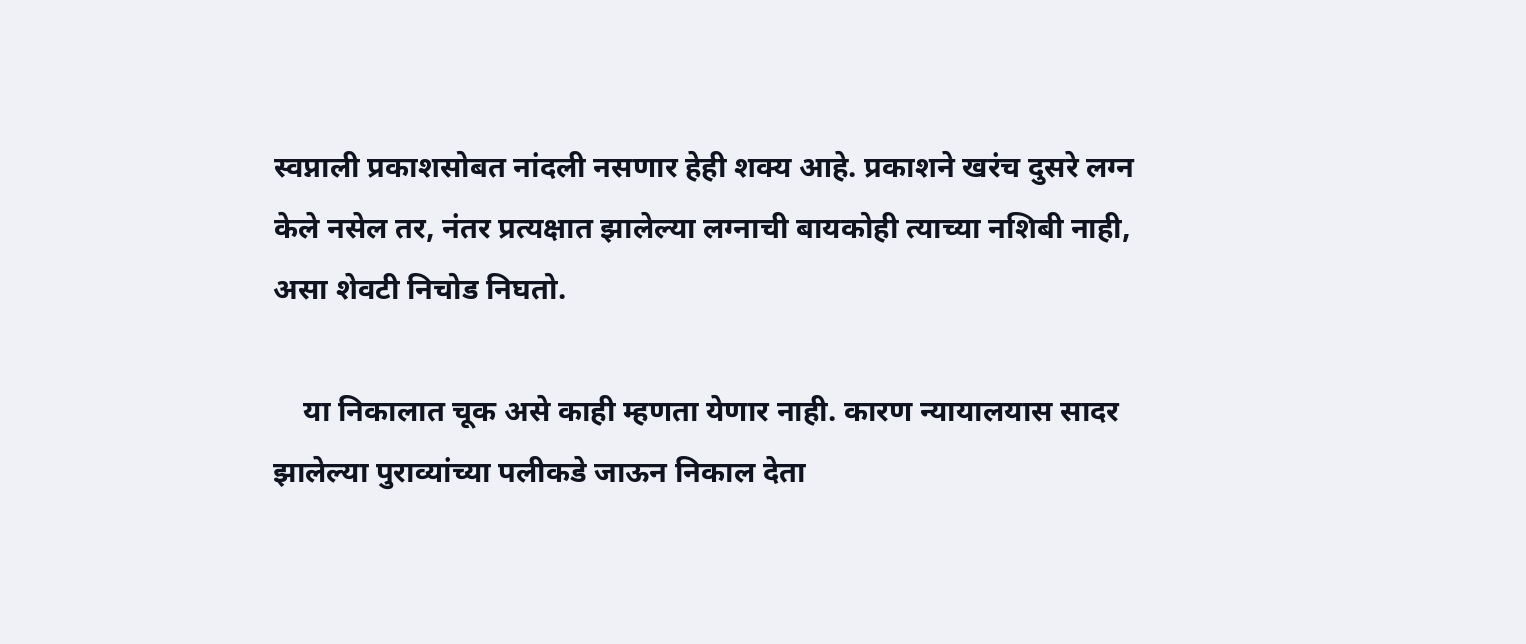स्वप्नाली प्रकाशसोबत नांदली नसणार हेही शक्य आहे. प्रकाशने खरंच दुसरे लग्न केले नसेल तर, नंतर प्रत्यक्षात झालेल्या लग्नाची बायकोही त्याच्या नशिबी नाही, असा शेवटी निचोड निघतो.

    या निकालात चूक असे काही म्हणता येणार नाही. कारण न्यायालयास सादर झालेल्या पुराव्यांच्या पलीकडे जाऊन निकाल देता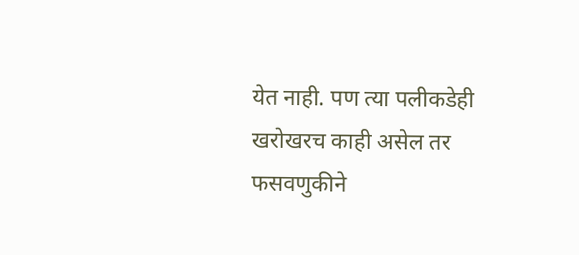येत नाही. पण त्या पलीकडेही खरोखरच काही असेल तर फसवणुकीने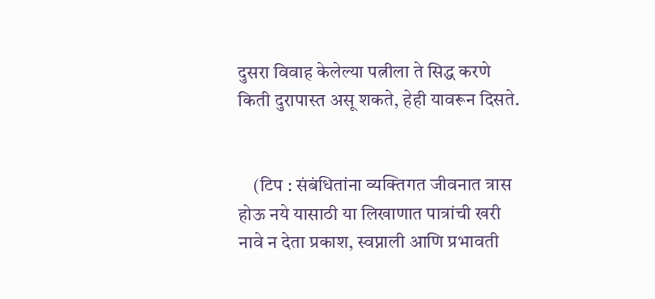दुसरा विवाह केलेल्या पत्नीला ते सिद्ध करणे किती दुरापास्त असू शकते, हेही यावरून दिसते.


    (टिप : संबंधितांना व्यक्तिगत जीवनात त्रास होऊ नये यासाठी या लिखाणात पात्रांची खरी नावे न देता प्रकाश, स्वप्नाली आणि प्रभावती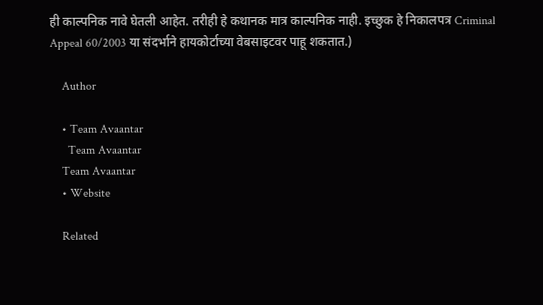ही काल्पनिक नावे घेतली आहेत. तरीही हे कथानक मात्र काल्पनिक नाही. इच्छुक हे निकालपत्र Criminal Appeal 60/2003 या संदर्भाने हायकोर्टाच्या वेबसाइटवर पाहू शकतात.)

    Author

    • Team Avaantar
      Team Avaantar
    Team Avaantar
    • Website

    Related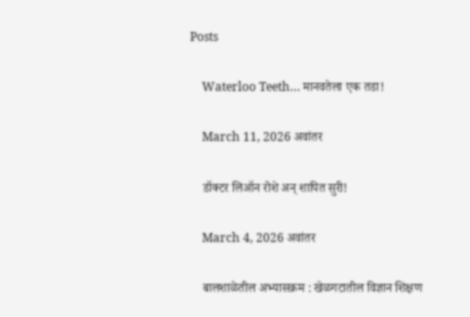Posts

    Waterloo Teeth… मानवतेला एक तडा!

    March 11, 2026 अवांतर

    डॉक्टर लिऑन रोशे अन् शापित सुरी!

    March 4, 2026 अवांतर

    बालशाळेतील अभ्यासक्रम : खेळगटातील विज्ञान शिक्षण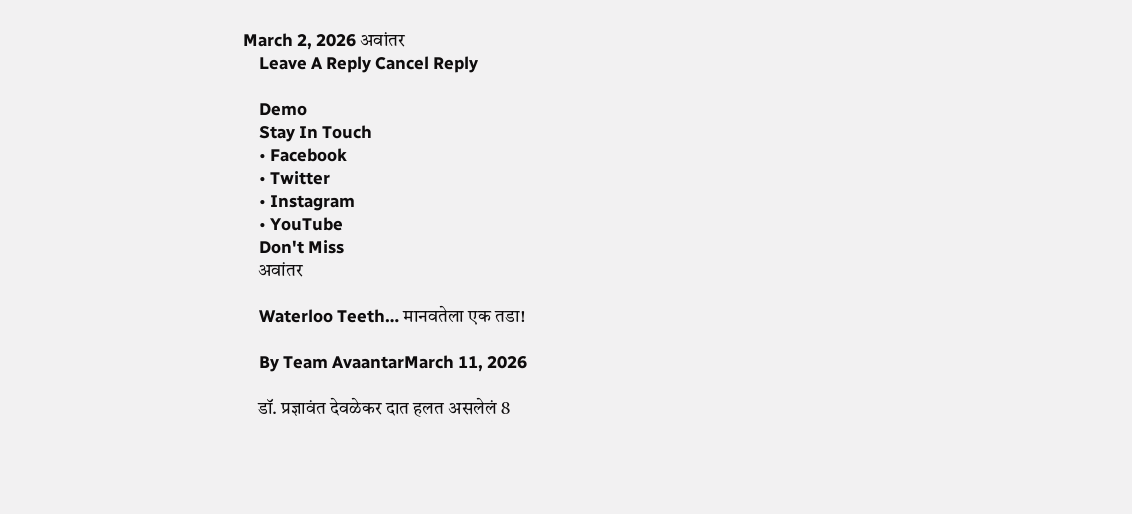March 2, 2026 अवांतर
    Leave A Reply Cancel Reply

    Demo
    Stay In Touch
    • Facebook
    • Twitter
    • Instagram
    • YouTube
    Don't Miss
    अवांतर

    Waterloo Teeth… मानवतेला एक तडा!

    By Team AvaantarMarch 11, 2026

    डॉ. प्रज्ञावंत देवळेकर दात हलत असलेलं 8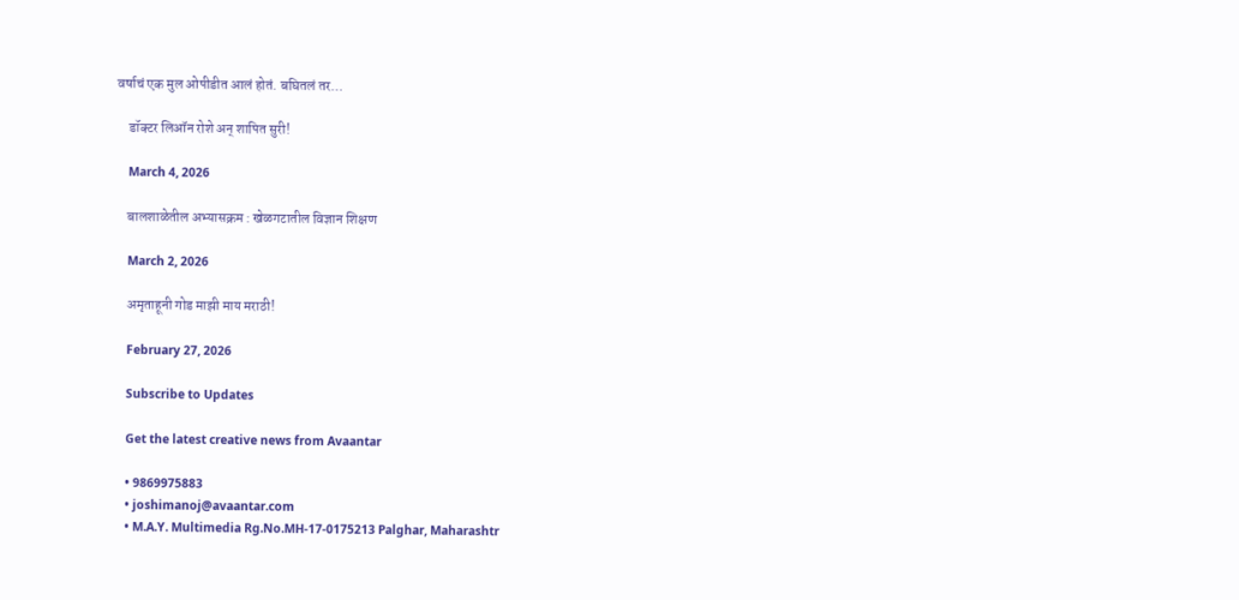वर्षाचं एक मुल ओपीडीत आलं होतं. बघितलं तर…

    डॉक्टर लिऑन रोशे अन् शापित सुरी!

    March 4, 2026

    बालशाळेतील अभ्यासक्रम : खेळगटातील विज्ञान शिक्षण

    March 2, 2026

    अमृताहूनी गोड माझी माय मराठी!

    February 27, 2026

    Subscribe to Updates

    Get the latest creative news from Avaantar

    • 9869975883
    • joshimanoj@avaantar.com
    • M.A.Y. Multimedia Rg.No.MH-17-0175213 Palghar, Maharashtr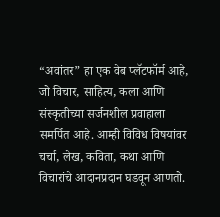“अवांतर” हा एक वेब प्लॅटफॉर्म आहे, जो विचार, साहित्य, कला आणि संस्कृतीच्या सर्जनशील प्रवाहाला समर्पित आहे. आम्ही विविध विषयांवर चर्चा, लेख, कविता, कथा आणि विचारांचे आदानप्रदान घडवून आणतो.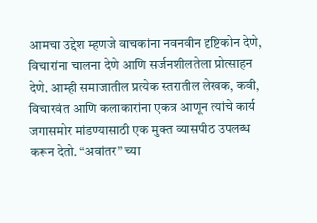आमचा उद्देश म्हणजे वाचकांना नवनवीन दृष्टिकोन देणे, विचारांना चालना देणे आणि सर्जनशीलतेला प्रोत्साहन देणे. आम्ही समाजातील प्रत्येक स्तरातील लेखक, कवी, विचारवंत आणि कलाकारांना एकत्र आणून त्यांचे कार्य जगासमोर मांडण्यासाठी एक मुक्त व्यासपीठ उपलब्ध करून देतो. “अवांतर” च्या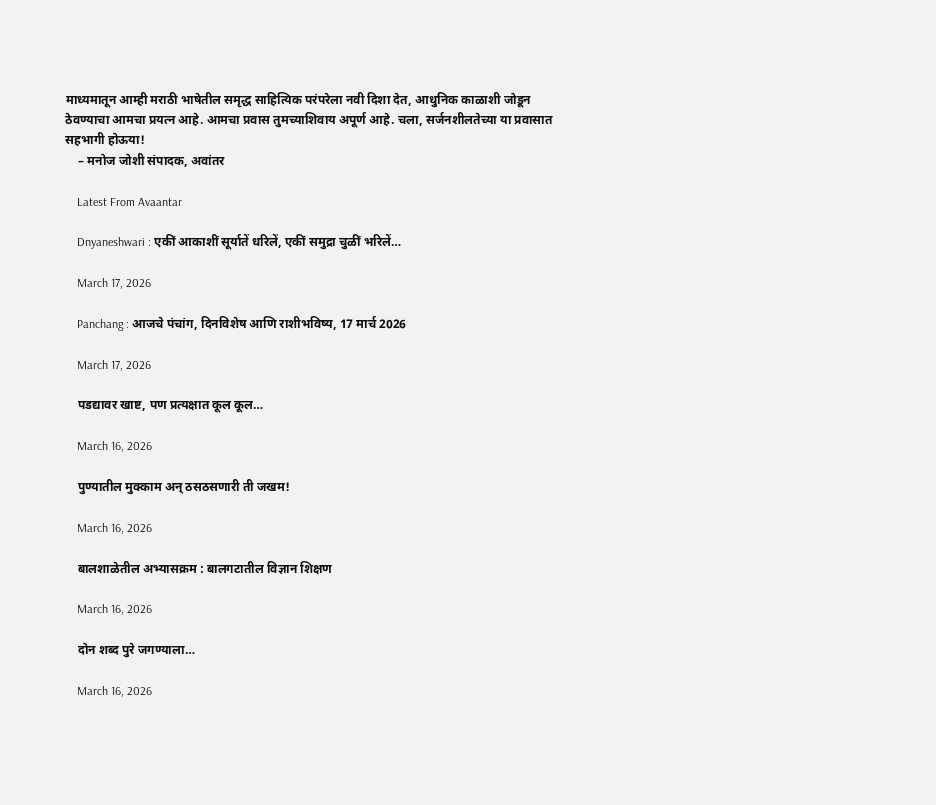माध्यमातून आम्ही मराठी भाषेतील समृद्ध साहित्यिक परंपरेला नवी दिशा देत, आधुनिक काळाशी जोडून ठेवण्याचा आमचा प्रयत्न आहे. आमचा प्रवास तुमच्याशिवाय अपूर्ण आहे. चला, सर्जनशीलतेच्या या प्रवासात सहभागी होऊया!
    – मनोज जोशी संपादक, अवांतर

    Latest From Avaantar

    Dnyaneshwari : एकीं आकाशीं सूर्यातें धरिलें, एकीं समुद्रा चुळीं भरिलें…

    March 17, 2026

    Panchang : आजचे पंचांग, दिनविशेष आणि राशीभविष्य, 17 मार्च 2026

    March 17, 2026

    पडद्यावर खाष्ट, पण प्रत्यक्षात कूल कूल…

    March 16, 2026

    पुण्यातील मुक्काम अन् ठसठसणारी ती जखम!

    March 16, 2026

    बालशाळेतील अभ्यासक्रम : बालगटातील विज्ञान शिक्षण

    March 16, 2026

    दोन शब्द पुरे जगण्याला…

    March 16, 2026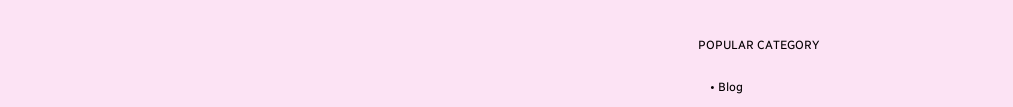POPULAR CATEGORY

    • Blog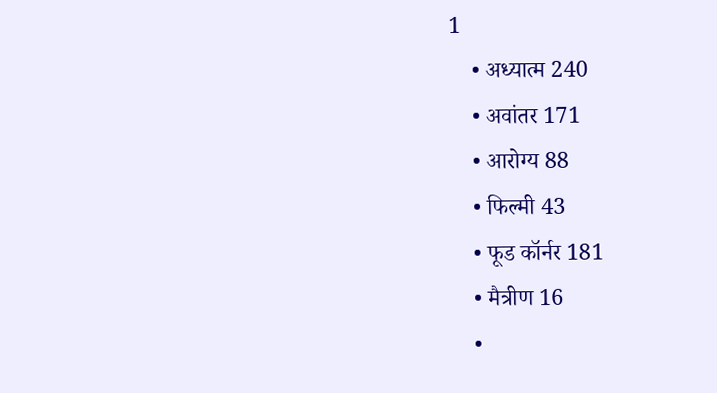1
    • अध्यात्म 240
    • अवांतर 171
    • आरोग्य 88
    • फिल्मी 43
    • फूड कॉर्नर 181
    • मैत्रीण 16
    •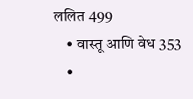ललित 499
    • वास्तू आणि वेध 353
    •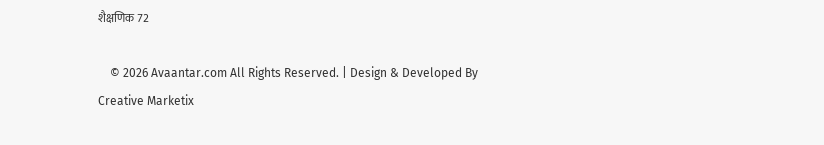शैक्षणिक 72

    © 2026 Avaantar.com All Rights Reserved. | Design & Developed By Creative Marketix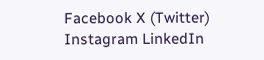Facebook X (Twitter) Instagram LinkedIn